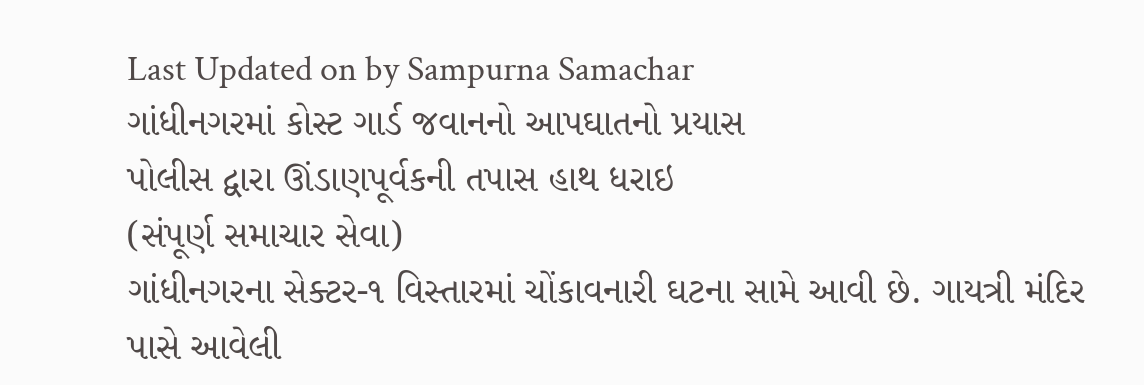Last Updated on by Sampurna Samachar
ગાંધીનગરમાં કોસ્ટ ગાર્ડ જવાનનો આપઘાતનો પ્રયાસ
પોલીસ દ્વારા ઊંડાણપૂર્વકની તપાસ હાથ ધરાઇ
(સંપૂર્ણ સમાચાર સેવા)
ગાંધીનગરના સેક્ટર-૧ વિસ્તારમાં ચોંકાવનારી ઘટના સામે આવી છે. ગાયત્રી મંદિર પાસે આવેલી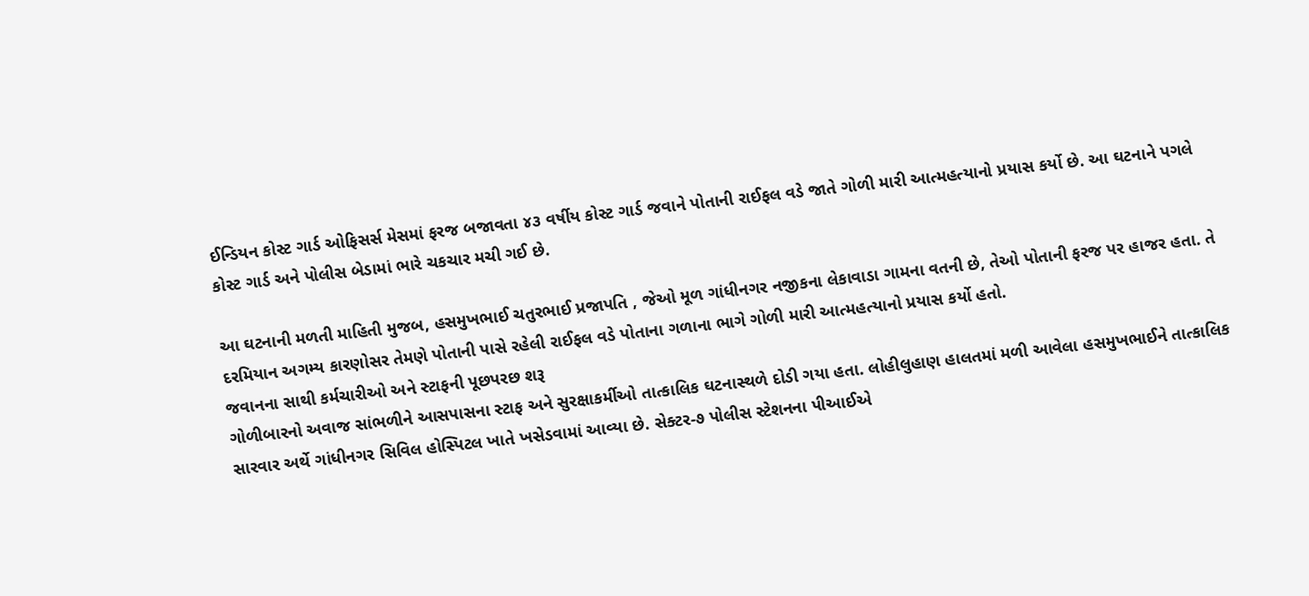ઈન્ડિયન કોસ્ટ ગાર્ડ ઓફિસર્સ મેસમાં ફરજ બજાવતા ૪૩ વર્ષીય કોસ્ટ ગાર્ડ જવાને પોતાની રાઈફલ વડે જાતે ગોળી મારી આત્મહત્યાનો પ્રયાસ કર્યો છે. આ ઘટનાને પગલે કોસ્ટ ગાર્ડ અને પોલીસ બેડામાં ભારે ચકચાર મચી ગઈ છે.

આ ઘટનાની મળતી માહિતી મુજબ, હસમુખભાઈ ચતુરભાઈ પ્રજાપતિ , જેઓ મૂળ ગાંધીનગર નજીકના લેકાવાડા ગામના વતની છે, તેઓ પોતાની ફરજ પર હાજર હતા. તે દરમિયાન અગમ્ય કારણોસર તેમણે પોતાની પાસે રહેલી રાઈફલ વડે પોતાના ગળાના ભાગે ગોળી મારી આત્મહત્યાનો પ્રયાસ કર્યો હતો.
જવાનના સાથી કર્મચારીઓ અને સ્ટાફની પૂછપરછ શરૂ
ગોળીબારનો અવાજ સાંભળીને આસપાસના સ્ટાફ અને સુરક્ષાકર્મીઓ તાત્કાલિક ઘટનાસ્થળે દોડી ગયા હતા. લોહીલુહાણ હાલતમાં મળી આવેલા હસમુખભાઈને તાત્કાલિક સારવાર અર્થે ગાંધીનગર સિવિલ હોસ્પિટલ ખાતે ખસેડવામાં આવ્યા છે. સેક્ટર-૭ પોલીસ સ્ટેશનના પીઆઈએ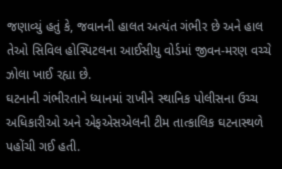જણાવ્યું હતું કે, જવાનની હાલત અત્યંત ગંભીર છે અને હાલ તેઓ સિવિલ હોસ્પિટલના આઈસીયુ વોર્ડમાં જીવન-મરણ વચ્ચે ઝોલા ખાઈ રહ્યા છે.
ઘટનાની ગંભીરતાને ધ્યાનમાં રાખીને સ્થાનિક પોલીસના ઉચ્ચ અધિકારીઓ અને એફએસએલની ટીમ તાત્કાલિક ઘટનાસ્થળે પહોંચી ગઈ હતી.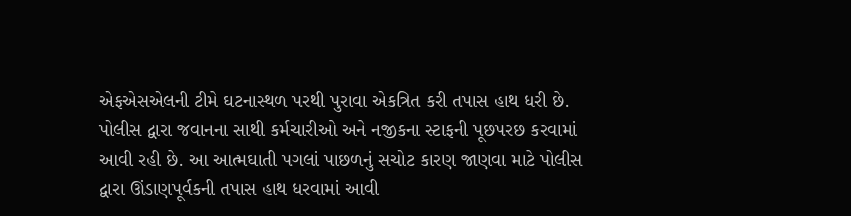એફએસએલની ટીમે ઘટનાસ્થળ પરથી પુરાવા એકત્રિત કરી તપાસ હાથ ધરી છે.
પોલીસ દ્વારા જવાનના સાથી કર્મચારીઓ અને નજીકના સ્ટાફની પૂછપરછ કરવામાં આવી રહી છે. આ આત્મઘાતી પગલાં પાછળનું સચોટ કારણ જાણવા માટે પોલીસ દ્વારા ઊંડાણપૂર્વકની તપાસ હાથ ધરવામાં આવી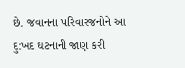છે. જવાનના પરિવારજનોને આ દુ:ખદ ઘટનાની જાણ કરી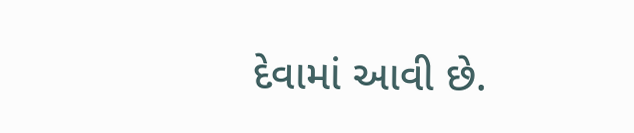દેવામાં આવી છે.